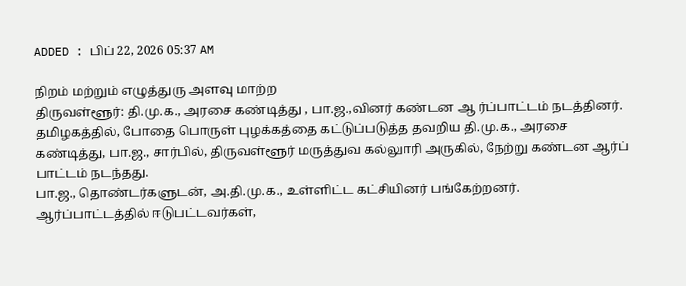ADDED : பிப் 22, 2026 05:37 AM

நிறம் மற்றும் எழுத்துரு அளவு மாற்ற
திருவள்ளூர்: தி.மு.க., அரசை கண்டித்து , பா.ஜ.,வினர் கண்டன ஆ ர்ப்பாட்டம் நடத்தினர்.
தமிழகத்தில், போதை பொருள் புழக்கத்தை கட்டுப்படுத்த தவறிய தி.மு.க., அரசை கண்டித்து, பா.ஜ., சார்பில், திருவள்ளூர் மருத்துவ கல்லுாரி அருகில், நேற்று கண்டன ஆர்ப் பாட்டம் நடந்தது.
பா.ஜ., தொண்டர்களுடன், அ.தி.மு.க., உள்ளிட்ட கட்சியினர் பங்கேற்றனர்.
ஆர்ப்பாட்டத்தில் ஈடுபட்டவர்கள்,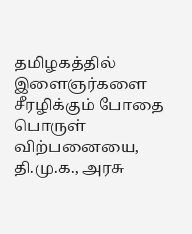தமிழகத்தில் இளைஞர்களை சீரழிக்கும் போதை பொருள் விற்பனையை, தி.மு.க., அரசு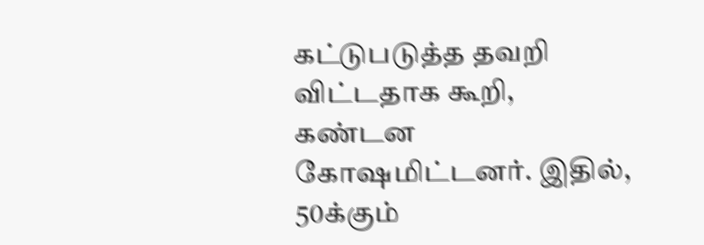கட்டுபடுத்த தவறி விட்டதாக கூறி, கண்டன கோஷமிட்டனர். இதில், 50க்கும்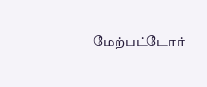மேற்பட்டோர்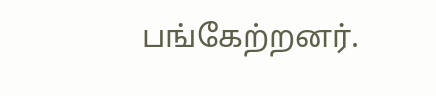பங்கேற்றனர்.